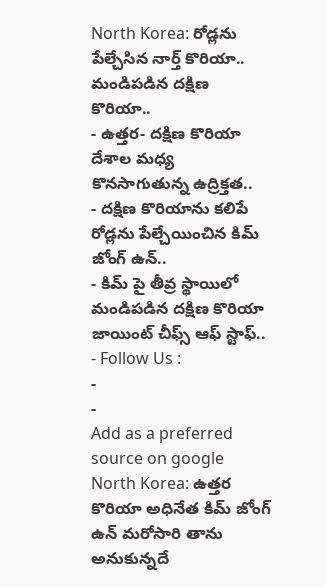North Korea: రోడ్లను పేల్చేసిన నార్త్ కొరియా.. మండిపడిన దక్షిణ కొరియా..
- ఉత్తర- దక్షిణ కొరియా దేశాల మధ్య కొనసాగుతున్న ఉద్రిక్తత..
- దక్షిణ కొరియాను కలిపే రోడ్లను పేల్చేయించిన కిమ్ జోంగ్ ఉన్..
- కిమ్ పై తీవ్ర స్థాయిలో మండిపడిన దక్షిణ కొరియా జాయింట్ చీఫ్స్ ఆఫ్ స్టాఫ్..
- Follow Us :
-
-
Add as a preferred
source on google
North Korea: ఉత్తర కొరియా అధినేత కిమ్ జోంగ్ ఉన్ మరోసారి తాను అనుకున్నదే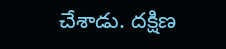చేశాడు. దక్షిణ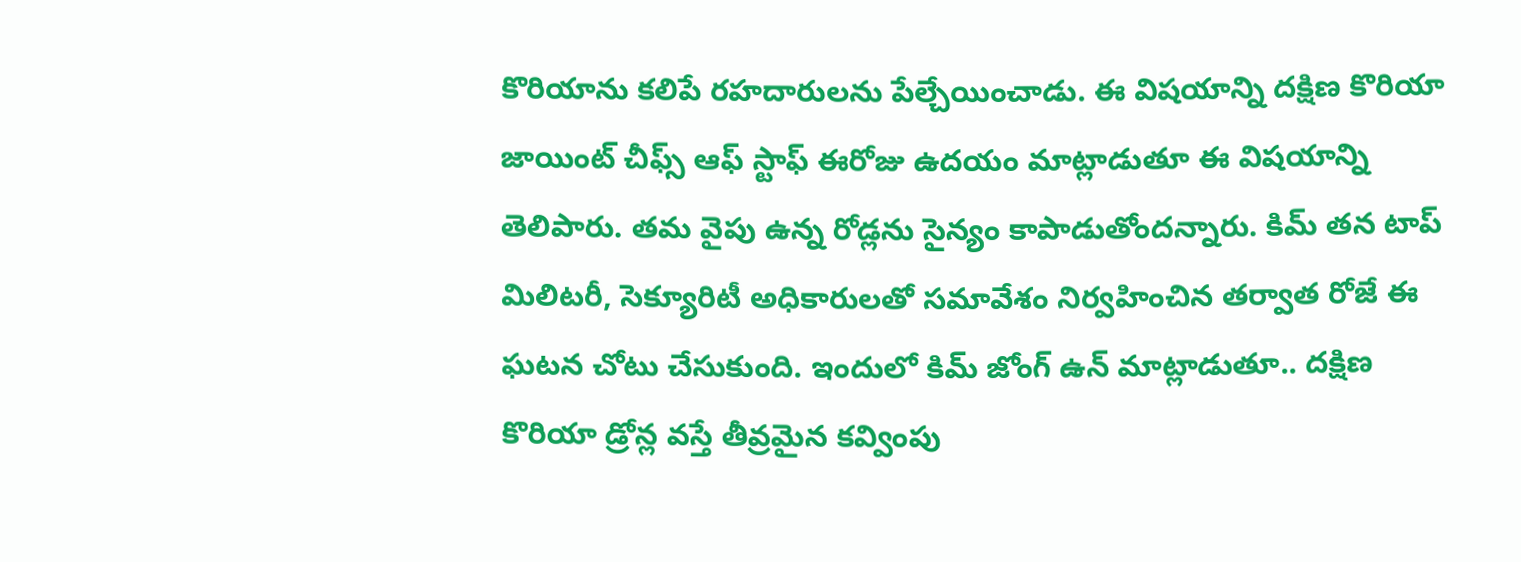కొరియాను కలిపే రహదారులను పేల్చేయించాడు. ఈ విషయాన్ని దక్షిణ కొరియా జాయింట్ చీఫ్స్ ఆఫ్ స్టాఫ్ ఈరోజు ఉదయం మాట్లాడుతూ ఈ విషయాన్ని తెలిపారు. తమ వైపు ఉన్న రోడ్లను సైన్యం కాపాడుతోందన్నారు. కిమ్ తన టాప్ మిలిటరీ, సెక్యూరిటీ అధికారులతో సమావేశం నిర్వహించిన తర్వాత రోజే ఈ ఘటన చోటు చేసుకుంది. ఇందులో కిమ్ జోంగ్ ఉన్ మాట్లాడుతూ.. దక్షిణ కొరియా డ్రోన్ల వస్తే తీవ్రమైన కవ్వింపు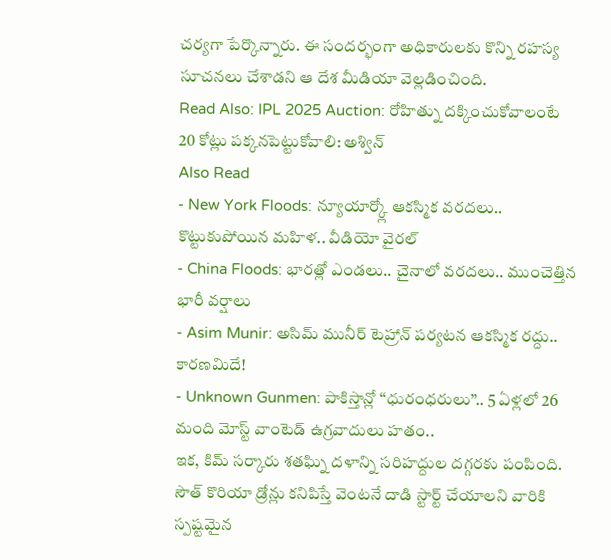చర్యగా పేర్కొన్నారు. ఈ సందర్భంగా అధికారులకు కొన్ని రహస్య సూచనలు చేశాడని ఆ దేశ మీడియా వెల్లడించింది.
Read Also: IPL 2025 Auction: రోహిత్ను దక్కించుకోవాలంటే 20 కోట్లు పక్కనపెట్టుకోవాలి: అశ్విన్
Also Read
- New York Floods: న్యూయార్క్లో ఆకస్మిక వరదలు.. కొట్టుకుపోయిన మహిళ.. వీడియో వైరల్
- China Floods: భారత్లో ఎండలు.. చైనాలో వరదలు.. ముంచెత్తిన భారీ వర్షాలు
- Asim Munir: అసిమ్ మునీర్ టెహ్రాన్ పర్యటన ఆకస్మిక రద్దు.. కారణమిదే!
- Unknown Gunmen: పాకిస్తాన్లో ‘‘ధురంధరులు’’.. 5 ఏళ్లలో 26 మంది మోస్ట్ వాంటెడ్ ఉగ్రవాదులు హతం..
ఇక, కిమ్ సర్కారు శతఘ్ని దళాన్ని సరిహద్దుల దగ్గరకు పంపింది. సౌత్ కొరియా డ్రోన్లు కనిపిస్తే వెంటనే దాడి స్టార్ట్ చేయాలని వారికి స్పష్టమైన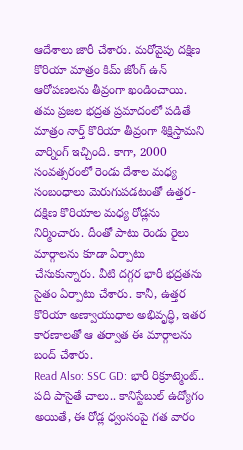ఆదేశాలు జారీ చేశారు. మరోవైపు దక్షిణ కొరియా మాత్రం కిమ్ జోంగ్ ఉన్ ఆరోపణలను తీవ్రంగా ఖండించాయి. తమ ప్రజల భద్రత ప్రమాదంలో పడితే మాత్రం నార్త్ కొరియా తీవ్రంగా శిక్షిస్తామని వార్నింగ్ ఇచ్చింది. కాగా, 2000 సంవత్సరంలో రెండు దేశాల మధ్య సంబంధాలు మెరుగుపడటంతో ఉత్తర- దక్షిణ కొరియాల మధ్య రోడ్లను నిర్మించారు. దీంతో పాటు రెండు రైలు మార్గాలను కూడా ఏర్పాటు చేసుకున్నారు. వీటి దగ్గర భారీ భద్రతను సైతం ఏర్పాటు చేశారు. కానీ, ఉత్తర కొరియా అణ్వాయుధాల అభివృద్ధి, ఇతర కారణాలతో ఆ తర్వాత ఈ మార్గాలను బంద్ చేశారు.
Read Also: SSC GD: భారీ రిక్రూట్మెంట్.. పది పాసైతే చాలు.. కానిస్టేబుల్ ఉద్యోగం
అయితే, ఈ రోడ్ల ధ్వంసంపై గత వారం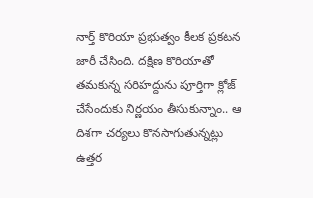నార్త్ కొరియా ప్రభుత్వం కీలక ప్రకటన జారీ చేసింది. దక్షిణ కొరియాతో తమకున్న సరిహద్దును పూర్తిగా క్లోజ్ చేసేందుకు నిర్ణయం తీసుకున్నాం.. ఆ దిశగా చర్యలు కొనసాగుతున్నట్లు ఉత్తర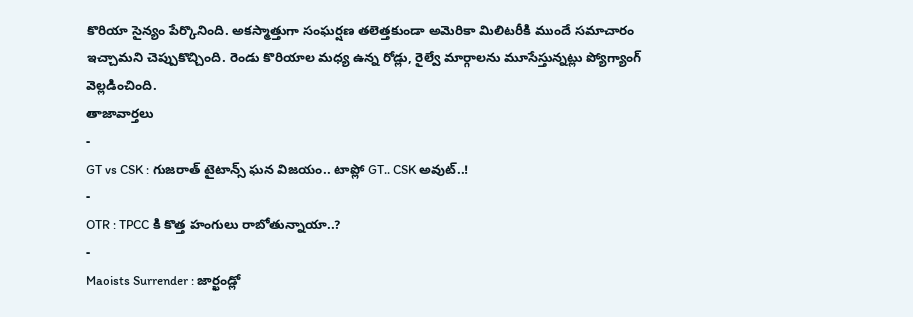కొరియా సైన్యం పేర్కొనింది. అకస్మాత్తుగా సంఘర్షణ తలెత్తకుండా అమెరికా మిలిటరీకి ముందే సమాచారం ఇచ్చామని చెప్పుకొచ్చింది. రెండు కొరియాల మధ్య ఉన్న రోడ్లు, రైల్వే మార్గాలను మూసేస్తున్నట్లు ప్యోగ్యాంగ్ వెల్లడించింది.
తాజావార్తలు
-
GT vs CSK : గుజరాత్ టైటాన్స్ ఘన విజయం.. టాప్లో GT.. CSK అవుట్..!
-
OTR : TPCC కి కొత్త హంగులు రాబోతున్నాయా..?
-
Maoists Surrender : జార్ఖండ్లో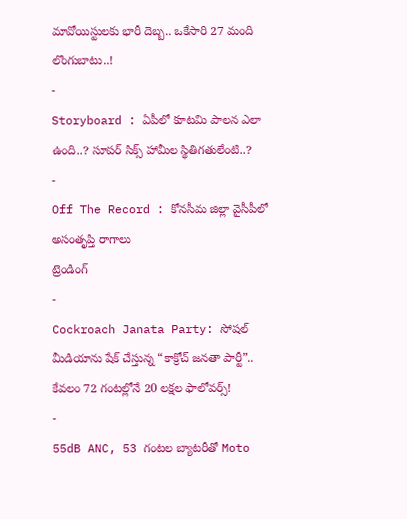మావోయిస్టులకు భారీ దెబ్బ.. ఒకేసారి 27 మంది లొంగుబాటు..!
-
Storyboard : ఏపీలో కూటమి పాలన ఎలా ఉంది..? సూపర్ సిక్స్ హామీల స్థితిగతులేంటి..?
-
Off The Record : కోనసీమ జిల్లా వైసీపీలో అసంతృప్తి రాగాలు
ట్రెండింగ్
-
Cockroach Janata Party: సోషల్ మీడియాను షేక్ చేస్తున్న “కాక్రోచ్ జనతా పార్టీ”.. కేవలం 72 గంటల్లోనే 20 లక్షల ఫాలోవర్స్!
-
55dB ANC, 53 గంటల బ్యాటరీతో Moto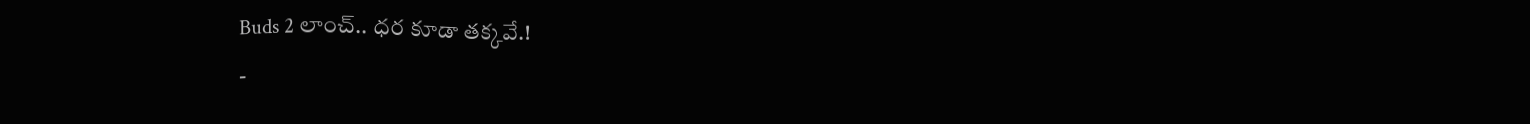Buds 2 లాంచ్.. ధర కూడా తక్కవే.!
-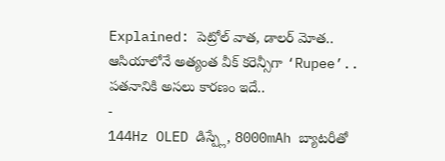Explained: పెట్రోల్ వాత, డాలర్ మోత.. ఆసియాలోనే అత్యంత వీక్ కరెన్సీగా ‘Rupee’.. పతనానికి అసలు కారణం ఇదే..
-
144Hz OLED డిస్ప్లే, 8000mAh బ్యాటరీతో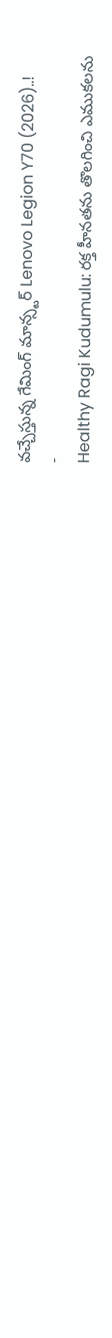వచ్చేస్తున్న గేమింగ్ మాన్స్టర్ Lenovo Legion Y70 (2026)..!
-
Healthy Ragi Kudumulu: రక్త హీనతను తొలగించి ఎముకలను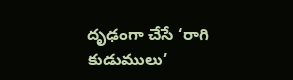దృఢంగా చేసే ‘రాగి కుడుములు’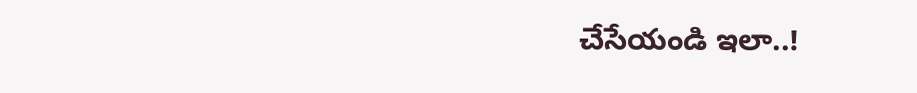చేసేయండి ఇలా..!